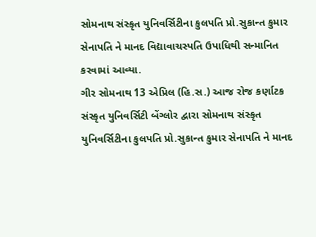સોમનાથ સંસ્કૃત યુનિવર્સિટીના કુલપતિ પ્રો.સુકાન્ત કુમાર સેનાપતિ ને માનદ વિદ્યાવાચસ્પતિ ઉપાધિથી સન્માનિત કરવામાં આવ્યા.
ગીર સોમનાથ 13 એપ્રિલ (હિ.સ.) આજ રોજ કર્ણાટક સંસ્કૃત યુનિવર્સિટી બેંગ્લોર દ્વારા સોમનાથ સંસ્કૃત યુનિવર્સિટીના કુલપતિ પ્રો.સુકાન્ત કુમાર સેનાપતિ ને માનદ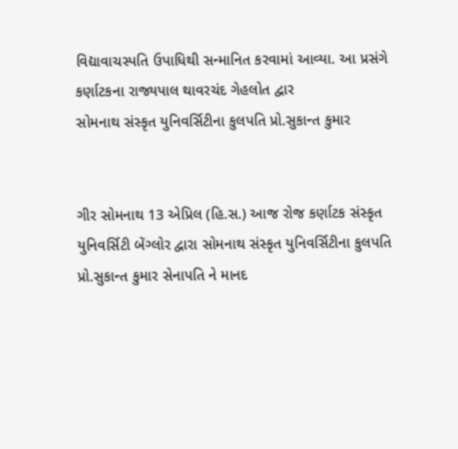વિદ્યાવાચસ્પતિ ઉપાધિથી સન્માનિત કરવામાં આવ્યા. આ પ્રસંગે કર્ણાટકના રાજ્યપાલ થાવરચંદ ગેહલોત દ્વાર
સોમનાથ સંસ્કૃત યુનિવર્સિટીના કુલપતિ પ્રો.સુકાન્ત કુમાર


ગીર સોમનાથ 13 એપ્રિલ (હિ.સ.) આજ રોજ કર્ણાટક સંસ્કૃત યુનિવર્સિટી બેંગ્લોર દ્વારા સોમનાથ સંસ્કૃત યુનિવર્સિટીના કુલપતિ પ્રો.સુકાન્ત કુમાર સેનાપતિ ને માનદ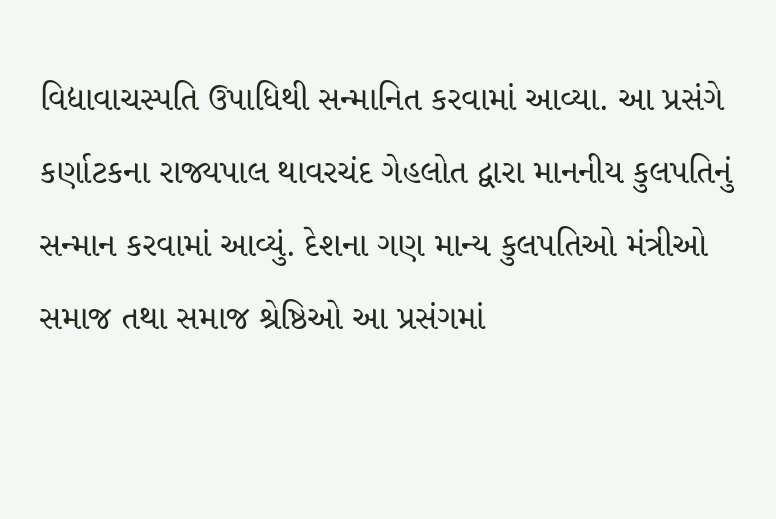વિદ્યાવાચસ્પતિ ઉપાધિથી સન્માનિત કરવામાં આવ્યા. આ પ્રસંગે કર્ણાટકના રાજ્યપાલ થાવરચંદ ગેહલોત દ્વારા માનનીય કુલપતિનું સન્માન કરવામાં આવ્યું. દેશના ગણ માન્ય કુલપતિઓ મંત્રીઓ સમાજ તથા સમાજ શ્રેષ્ઠિઓ આ પ્રસંગમાં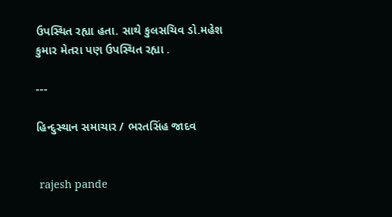ઉપસ્થિત રહ્યા હતા. સાથે કુલસચિવ ડો.મહેશ કુમાર મેતરા પણ ઉપસ્થિત રહ્યા .

---

હિન્દુસ્થાન સમાચાર / ભરતસિંહ જાદવ


 rajesh pande